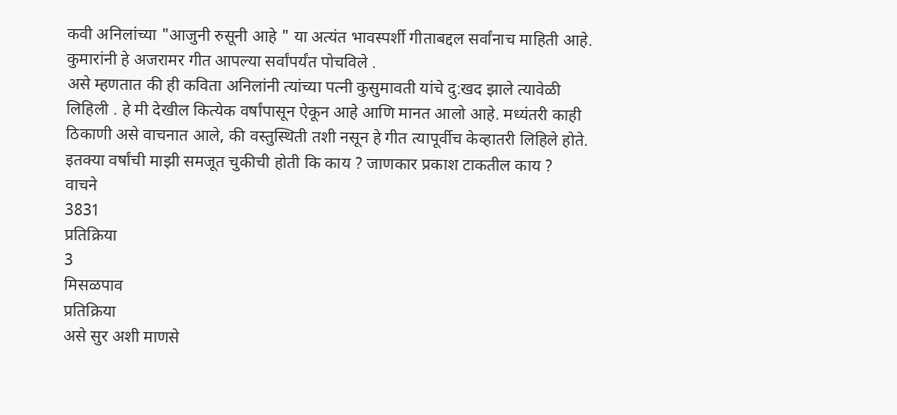कवी अनिलांच्या "आजुनी रुसूनी आहे " या अत्यंत भावस्पर्शी गीताबद्दल सर्वांनाच माहिती आहे. कुमारांनी हे अजरामर गीत आपल्या सर्वांपर्यंत पोचविले .
असे म्हणतात की ही कविता अनिलांनी त्यांच्या पत्नी कुसुमावती यांचे दु:खद झाले त्यावेळी लिहिली . हे मी देखील कित्येक वर्षांपासून ऐकून आहे आणि मानत आलो आहे. मध्यंतरी काही ठिकाणी असे वाचनात आले, की वस्तुस्थिती तशी नसून हे गीत त्यापूर्वीच केव्हातरी लिहिले होते. इतक्या वर्षांची माझी समजूत चुकीची होती कि काय ? जाणकार प्रकाश टाकतील काय ?
वाचने
3831
प्रतिक्रिया
3
मिसळपाव
प्रतिक्रिया
असे सुर अशी माणसे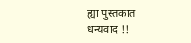ह्या पुस्तकात
धन्यवाद !!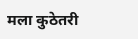मला कुठेतरी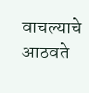वाचल्याचे आठवते